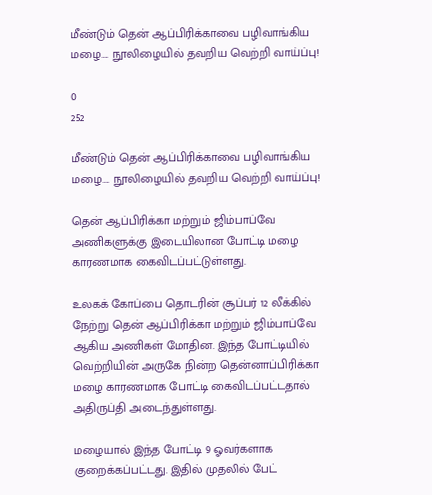மீண்டும் தென் ஆப்பிரிக்காவை பழிவாங்கிய மழை…. நூலிழையில் தவறிய வெற்றி வாய்ப்பு!

0
252

மீண்டும் தென் ஆப்பிரிக்காவை பழிவாங்கிய மழை…. நூலிழையில் தவறிய வெற்றி வாய்ப்பு!

தென் ஆப்பிரிக்கா மற்றும் ஜிம்பாப்வே அணிகளுக்கு இடையிலான போட்டி மழை காரணமாக கைவிடப்பட்டுள்ளது.

உலகக் கோப்பை தொடரின் சூப்பர் 12 லீக்கில் நேற்று தென் ஆப்பிரிக்கா மற்றும் ஜிம்பாப்வே ஆகிய அணிகள் மோதின. இந்த போட்டியில் வெற்றியின் அருகே நின்ற தென்னாப்பிரிக்கா மழை காரணமாக போட்டி கைவிடப்பட்டதால் அதிருப்தி அடைந்துள்ளது.

மழையால் இந்த போட்டி 9 ஓவர்களாக குறைக்கப்பட்டது. இதில் முதலில் பேட்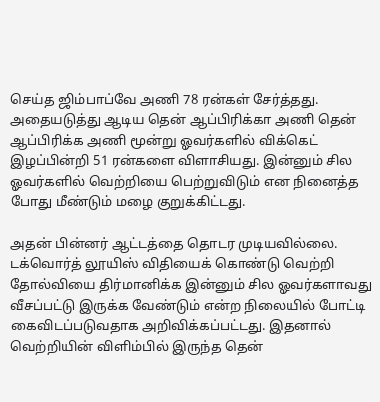செய்த ஜிம்பாப்வே அணி 78 ரன்கள் சேர்த்தது. அதையடுத்து ஆடிய தென் ஆப்பிரிக்கா அணி தென் ஆப்பிரிக்க அணி மூன்று ஓவர்களில் விக்கெட் இழப்பின்றி 51 ரன்களை விளாசியது. இன்னும் சில ஓவர்களில் வெற்றியை பெற்றுவிடும் என நினைத்த போது மீண்டும் மழை குறுக்கிட்டது.

அதன் பின்னர் ஆட்டத்தை தொடர முடியவில்லை. டக்வொர்த் லூயிஸ் விதியைக் கொண்டு வெற்றி தோல்வியை திர்மானிக்க இன்னும் சில ஓவர்களாவது வீசப்பட்டு இருக்க வேண்டும் என்ற நிலையில் போட்டி கைவிடப்படுவதாக அறிவிக்கப்பட்டது. இதனால் வெற்றியின் விளிம்பில் இருந்த தென்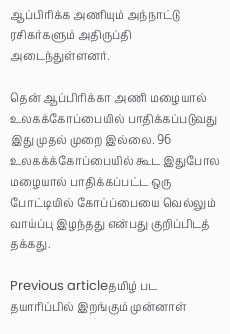ஆப்பிரிக்க அணியும் அந்நாட்டு ரசிகர்களும் அதிருப்தி அடைந்துள்ளனர்.

தென் ஆப்பிரிக்கா அணி மழையால் உலகக்கோப்பையில் பாதிக்கப்படுவது இது முதல் முறை இல்லை. 96 உலகக்க்கோப்பையில் கூட இதுபோல மழையால் பாதிக்கப்பட்ட ஒரு போட்டியில் கோப்ப்பையை வெல்லும் வாய்ப்பு இழந்தது என்பது குறிப்பிடத் தக்கது.

Previous articleதமிழ் பட தயாரிப்பில் இறங்கும் முன்னாள்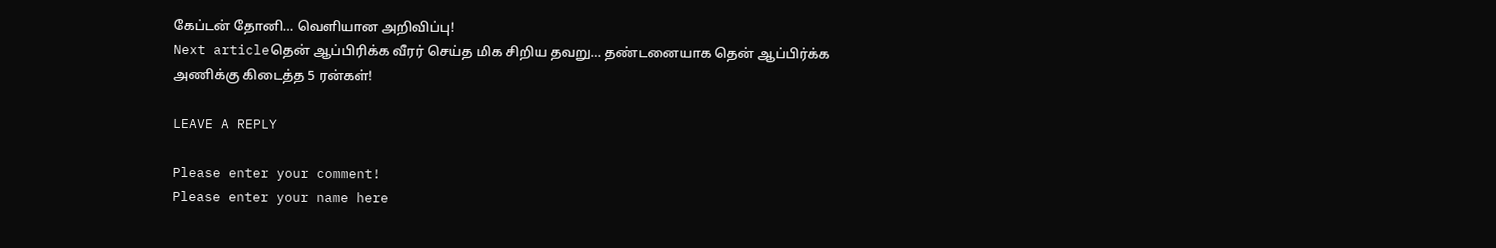கேப்டன் தோனி… வெளியான அறிவிப்பு!
Next articleதென் ஆப்பிரிக்க வீரர் செய்த மிக சிறிய தவறு… தண்டனையாக தென் ஆப்பிர்க்க அணிக்கு கிடைத்த 5 ரன்கள்!

LEAVE A REPLY

Please enter your comment!
Please enter your name here